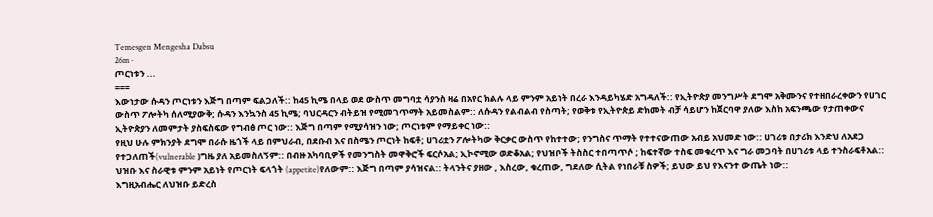Temesgen Mengesha Dabsu
26m ·
ጦርነቱን ...
===
እውነታው ሱዳን ጦርነቱን እጅግ በጣም ፍልጋለች:: ከ45 ኪሜ በላይ ወደ ውስጥ መግባቷ ሳያንስ ዛሬ በአየር ክልሉ ላይ ምንም አይነት በረራ እንዳይካሄድ አግዳለች:: የኢትዮጵያ መንግሥት ደግሞ አቅሙንና የተዘበራረቀውን የሀገር ውስጥ ፖሎትካ ሰለሚያውቅ; ሱዳን እንኳንስ 45 ኪሜ; ባህርዳርን ብትይዝ የሚመገጥማት አይመስልም:: ለሱዳን የልብልብ የስጣት; የወቅቱ የኢትዮጵይ ድክመት ብቻ ሳይሆን ከጀርባዋ ያለው እስከ አፍንጫው የታጠቀውና ኢትዮጵያን ለመምታት ያስፍስፍው የግብፅ ጦር ነው:: እጅግ በጣም የሚያሳዝን ነው; ጦርነቱም የማይቀር ነው::
የዚህ ሁሉ ምክንያት ደግሞ በራሱ ዜጎች ላይ በምህራብ, በደቡብ እና በስሜን ጦርነት ከፍቶ; ሀገሪቷን ፖሎትካው ቅርቃር ውስጥ የከተተው; የንግስና ጥማት የተተናውጠው አብይ አህመድ ነው:: ሀገሪቱ በታሪክ እንድህ ለአደጋ የተጋለጠች(vulnerable )ግዜ ያለ አይመስለኝም:: በብዙ አካባቢዎች የመንግስት መዋቅሮች ፍርሶአል; ኢኮኖሚው ወድቆአል; የህዝቦች ትስስር ተበጣጥሶ ; ከፍተኛው ተስፍ መቁረጥ እና ግራ መጋባት በሀገሪቱ ላይ ተንስራፍቶአል:: ህዝቡ እና ስራዊቱ ምንም አይነት የጦርነት ፍላጎት (appetite)የለውም:: እጅግ በጣም ያሳዝናል:: ትላንትና ያዘው , እስረው, ቁረጠው, ግደለው ሲትል የነበራቹ ስዎች; ይህው ይህ የእናንተ ውጤት ነው::
እግዚአብሔር ለህዝቡ ይድረስ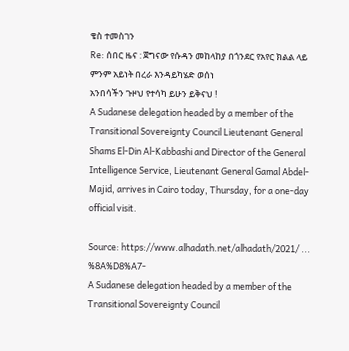ቄስ ተመስገን
Re: ሰበር ዜና : ጀግናው የሱዳን መከላከያ በጎንደር የአየር ክልል ላይ ምንም አይነት በረራ እንዳይካሄድ ወሰነ
አንበሳችን ጉዞህ የተሳካ ይሁን ይቅናህ !
A Sudanese delegation headed by a member of the Transitional Sovereignty Council Lieutenant General Shams El-Din Al-Kabbashi and Director of the General Intelligence Service, Lieutenant General Gamal Abdel-Majid, arrives in Cairo today, Thursday, for a one-day official visit.

Source: https://www.alhadath.net/alhadath/2021/ ... %8A%D8%A7-
A Sudanese delegation headed by a member of the Transitional Sovereignty Council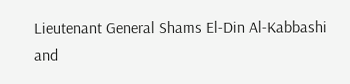Lieutenant General Shams El-Din Al-Kabbashi and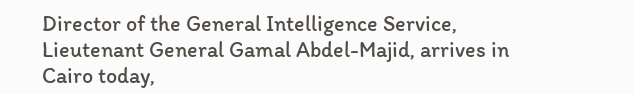Director of the General Intelligence Service, Lieutenant General Gamal Abdel-Majid, arrives in Cairo today,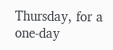Thursday, for a one-day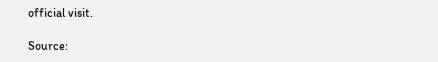official visit.

Source: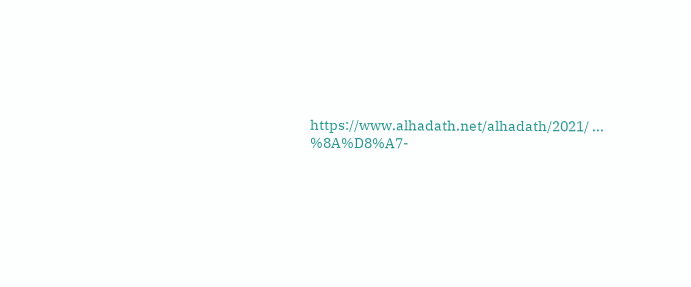https://www.alhadath.net/alhadath/2021/ ... %8A%D8%A7-